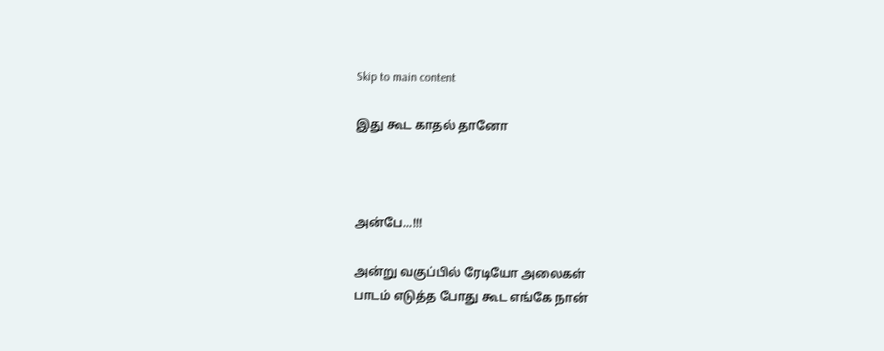Skip to main content

இது கூட காதல் தானோ



அன்பே...!!!

அன்று வகுப்பில் ரேடியோ அலைகள்
பாடம் எடுத்த போது கூட எங்கே நான்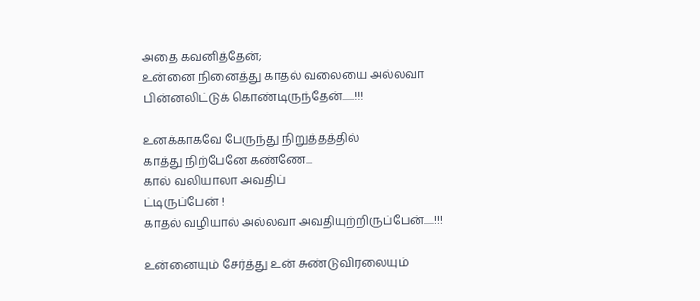அதை கவனித்தேன்;
உன்னை நினைத்து காதல் வலையை அல்லவா
பின்னலிட்டுக் கொண்டிருந்தேன்......!!!

உனக்காகவே பேருந்து நிறுத்தத்தில்
காத்து நிற்பேனே கண்ணே...
கால் வலியாலா அவதிப்
ட்டிருப்பேன் !
காதல் வழியால் அல்லவா அவதியுற்றிருப்பேன்.....!!!

உன்னையும் சேர்த்து உன் சுண்டுவிரலையும்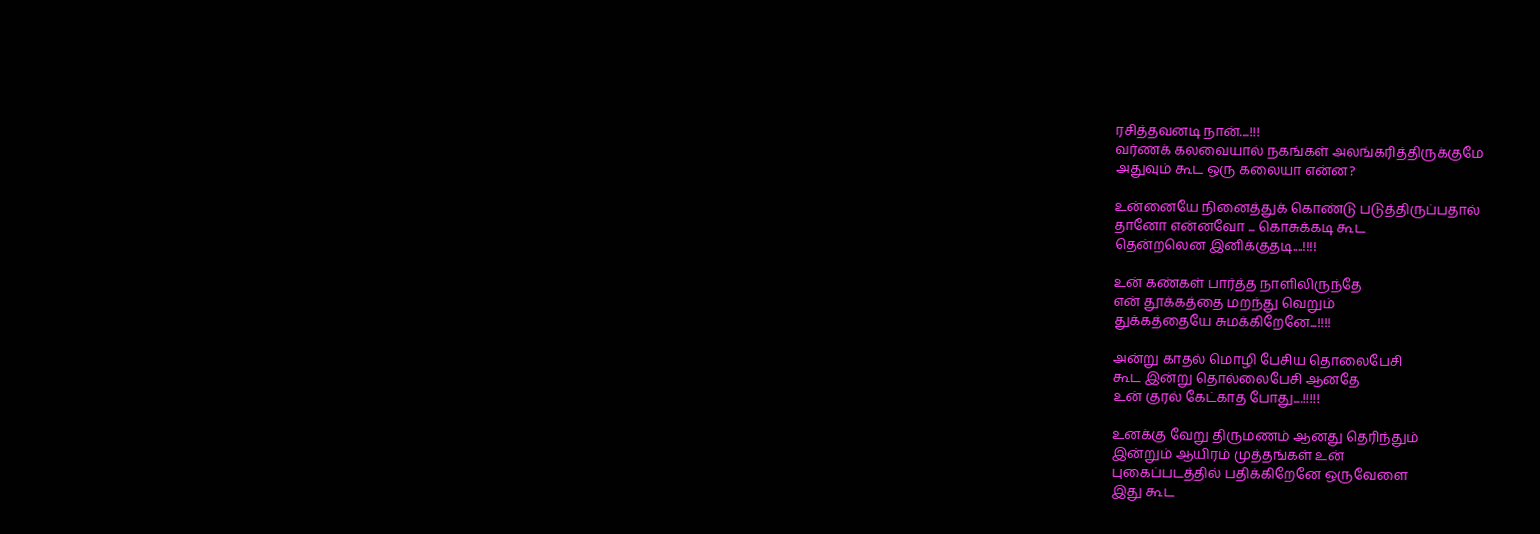ரசித்தவனடி நான்....!!!
வர்ணக் கலவையால் நகங்கள் அலங்கரித்திருக்குமே
அதுவும் கூட ஒரு கலையா என்ன?

உன்னையே நினைத்துக் கொண்டு படுத்திருப்பதால்
தானோ என்னவோ ... கொசுக்கடி கூட
தென்றலென இனிக்குதடி....!!!!

உன் கண்கள் பார்த்த நாளிலிருந்தே
என் தூக்கத்தை மறந்து வெறும்
துக்கத்தையே சுமக்கிறேனே...!!!!

அன்று காதல் மொழி பேசிய தொலைபேசி
கூட இன்று தொல்லைபேசி ஆனதே
உன் குரல் கேட்காத போது....!!!!!

உனக்கு வேறு திருமணம் ஆனது தெரிந்தும்
இன்றும் ஆயிரம் முத்தங்கள் உன்
புகைப்படத்தில் பதிக்கிறேனே ஒருவேளை
இது கூட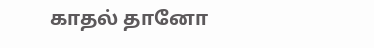காதல் தானோ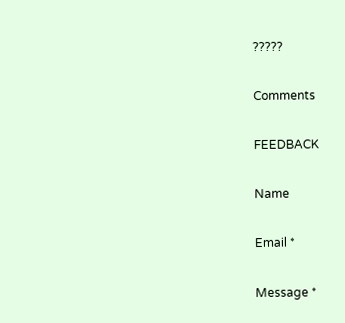?????

Comments

FEEDBACK

Name

Email *

Message *